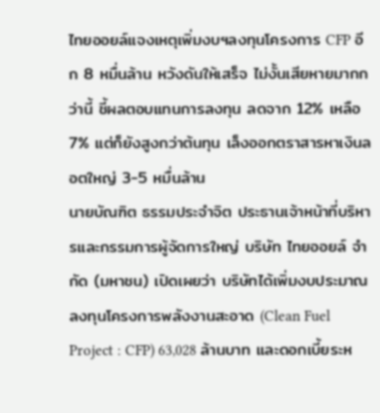ไทยออยล์แจงเหตุเพิ่มงบฯลงทุนโครงการ CFP อีก 8 หมื่นล้าน หวังดันให้เสร็จ ไม่งั้นเสียหายมากกว่านี้ ชี้ผลตอบแทนการลงทุน ลดจาก 12% เหลือ 7% แต่ก็ยังสูงกว่าต้นทุน เล็งออกตราสารหาเงินลอตใหญ่ 3-5 หมื่นล้าน
นายบัณฑิต ธรรมประจําจิต ประธานเจ้าหน้าที่บริหารและกรรมการผู้จัดการใหญ่ บริษัท ไทยออยล์ จํากัด (มหาชน) เปิดเผยว่า บริษัทได้เพิ่มงบประมาณลงทุนโครงการพลังงานสะอาด (Clean Fuel Project : CFP) 63,028 ล้านบาท และดอกเบี้ยระห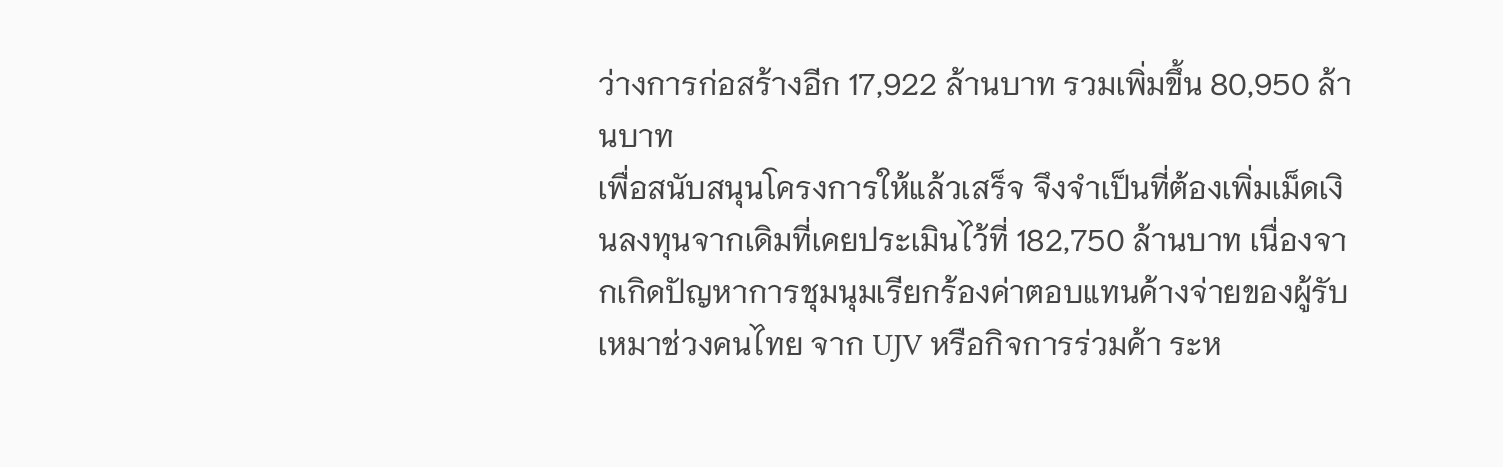ว่างการก่อสร้างอีก 17,922 ล้านบาท รวมเพิ่มขึ้น 80,950 ล้านบาท
เพื่อสนับสนุนโครงการให้แล้วเสร็จ จึงจำเป็นที่ต้องเพิ่มเม็ดเงินลงทุนจากเดิมที่เคยประเมินไว้ที่ 182,750 ล้านบาท เนื่องจากเกิดปัญหาการชุมนุมเรียกร้องค่าตอบแทนค้างจ่ายของผู้รับเหมาช่วงคนไทย จาก UJV หรือกิจการร่วมค้า ระห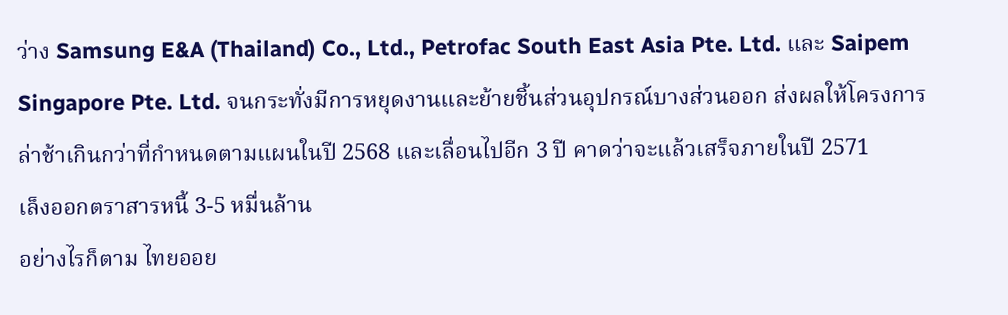ว่าง Samsung E&A (Thailand) Co., Ltd., Petrofac South East Asia Pte. Ltd. และ Saipem Singapore Pte. Ltd. จนกระทั่งมีการหยุดงานและย้ายชิ้นส่วนอุปกรณ์บางส่วนออก ส่งผลให้โครงการล่าช้าเกินกว่าที่กำหนดตามแผนในปี 2568 และเลื่อนไปอีก 3 ปี คาดว่าจะแล้วเสร็จภายในปี 2571
เล็งออกตราสารหนี้ 3-5 หมื่นล้าน
อย่างไรก็ตาม ไทยออย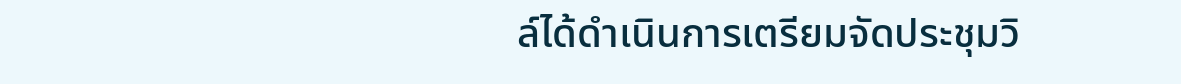ล์ได้ดำเนินการเตรียมจัดประชุมวิ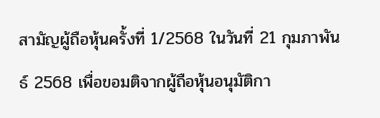สามัญผู้ถือหุ้นครั้งที่ 1/2568 ในวันที่ 21 กุมภาพันธ์ 2568 เพื่อขอมติจากผู้ถือหุ้นอนุมัติกา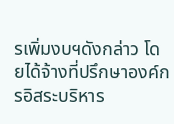รเพิ่มงบฯดังกล่าว โดยได้จ้างที่ปรึกษาองค์กรอิสระบริหาร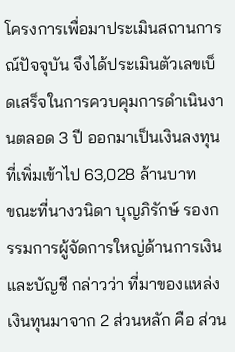โครงการเพื่อมาประเมินสถานการณ์ปัจจุบัน จึงได้ประเมินตัวเลขเบ็ดเสร็จในการควบคุมการดำเนินงานตลอด 3 ปี ออกมาเป็นเงินลงทุนที่เพิ่มเข้าไป 63,028 ล้านบาท
ขณะที่นางวนิดา บุญภิรักษ์ รองกรรมการผู้จัดการใหญ่ด้านการเงินและบัญชี กล่าวว่า ที่มาของแหล่งเงินทุนมาจาก 2 ส่วนหลัก คือ ส่วน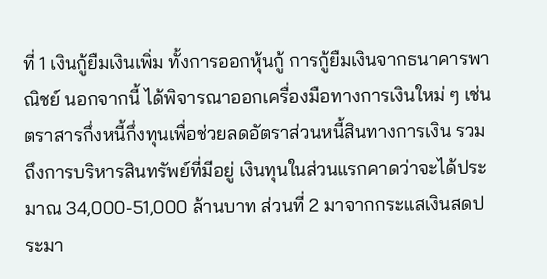ที่ 1 เงินกู้ยืมเงินเพิ่ม ทั้งการออกหุ้นกู้ การกู้ยืมเงินจากธนาคารพาณิชย์ นอกจากนี้ ได้พิจารณาออกเครื่องมือทางการเงินใหม่ ๆ เช่น ตราสารกึ่งหนี้กึ่งทุนเพื่อช่วยลดอัตราส่วนหนี้สินทางการเงิน รวมถึงการบริหารสินทรัพย์ที่มีอยู่ เงินทุนในส่วนแรกคาดว่าจะได้ประมาณ 34,000-51,000 ล้านบาท ส่วนที่ 2 มาจากกระแสเงินสดประมา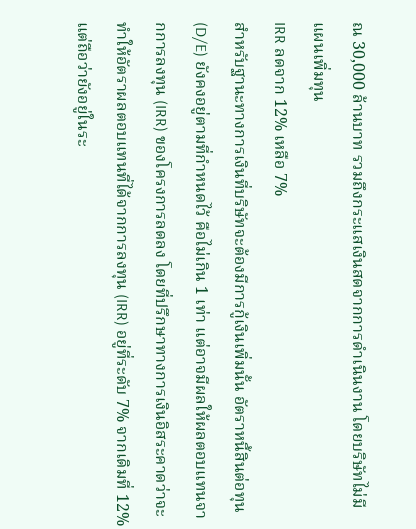ณ 30,000 ล้านบาท รวมถึงกระแสเงินสดจากการดำเนินงาน โดยบริษัทไม่มีแผนเพิ่มทุน
IRR ลดจาก 12% เหลือ 7%
สำหรับฐานะทางการเงินที่บริษัทจะต้องมีการกู้เงินเพิ่มนั้น อัตราหนี้สินต่อทุน (D/E) ยังคงอยู่ตามที่กำหนดไว้ คือไม่เกิน 1 เท่า แต่อาจมีผลให้ผลตอบแทนจากการลงทุน (IRR) ของโครงการลดลง โดยที่ปรึกษาทางการเงินอิสระคาดว่าจะทำให้อัตราผลตอบแทนที่ได้จากการลงทุน (IRR) อยู่ที่ระดับ 7% จากเดิมที่ 12% แต่ถือว่ายังอยู่ในระ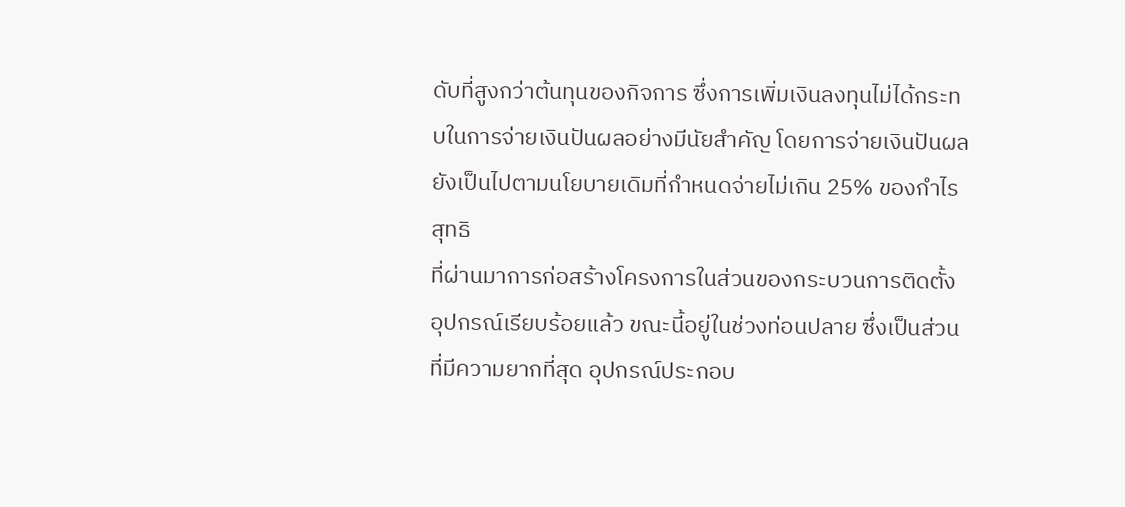ดับที่สูงกว่าต้นทุนของกิจการ ซึ่งการเพิ่มเงินลงทุนไม่ได้กระทบในการจ่ายเงินปันผลอย่างมีนัยสำคัญ โดยการจ่ายเงินปันผลยังเป็นไปตามนโยบายเดิมที่กำหนดจ่ายไม่เกิน 25% ของกำไรสุทธิ
ที่ผ่านมาการก่อสร้างโครงการในส่วนของกระบวนการติดตั้งอุปกรณ์เรียบร้อยแล้ว ขณะนี้อยู่ในช่วงท่อนปลาย ซึ่งเป็นส่วนที่มีความยากที่สุด อุปกรณ์ประกอบ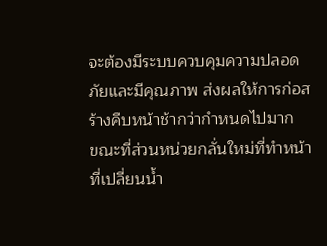จะต้องมีระบบควบคุมความปลอดภัยและมีคุณภาพ ส่งผลให้การก่อสร้างคืบหน้าช้ากว่ากำหนดไปมาก
ขณะที่ส่วนหน่วยกลั่นใหม่ที่ทำหน้าที่เปลี่ยนน้ำ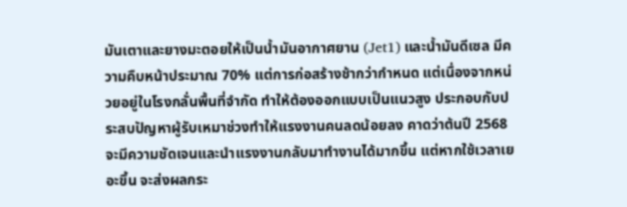มันเตาและยางมะตอยให้เป็นน้ำมันอากาศยาน (Jet1) และน้ำมันดีเซล มีความคืบหน้าประมาณ 70% แต่การก่อสร้างช้ากว่ากำหนด แต่เนื่องจากหน่วยอยู่ในโรงกลั่นพื้นที่จำกัด ทำให้ต้องออกแบบเป็นแนวสูง ประกอบกับประสบปัญหาผู้รับเหมาช่วงทำให้แรงงานคนลดน้อยลง คาดว่าต้นปี 2568 จะมีความชัดเจนและนำแรงงานกลับมาทำงานได้มากขึ้น แต่หากใช้เวลาเยอะขึ้น จะส่งผลกระ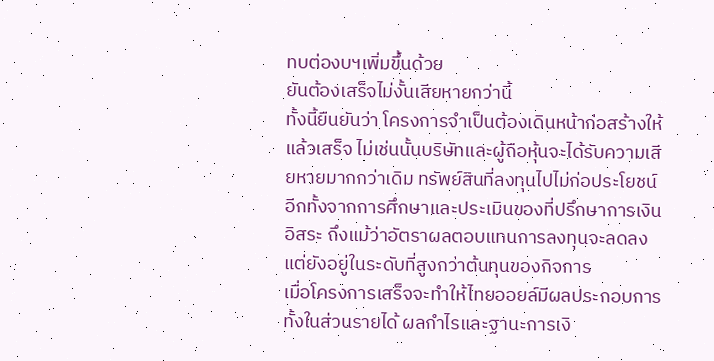ทบต่องบฯเพิ่มขึ้นด้วย
ยันต้องเสร็จไม่งั้นเสียหายกว่านี้
ทั้งนี้ยืนยันว่า โครงการจำเป็นต้องเดินหน้าก่อสร้างให้แล้วเสร็จ ไม่เช่นนั้นบริษัทและผู้ถือหุ้นจะได้รับความเสียหายมากกว่าเดิม ทรัพย์สินที่ลงทุนไปไม่ก่อประโยชน์ อีกทั้งจากการศึกษาและประเมินของที่ปรึกษาการเงินอิสระ ถึงแม้ว่าอัตราผลตอบแทนการลงทุนจะลดลง แต่ยังอยู่ในระดับที่สูงกว่าต้นทุนของกิจการ
เมื่อโครงการเสร็จจะทําให้ไทยออยล์มีผลประกอบการ ทั้งในส่วนรายได้ ผลกําไรและฐานะการเงิ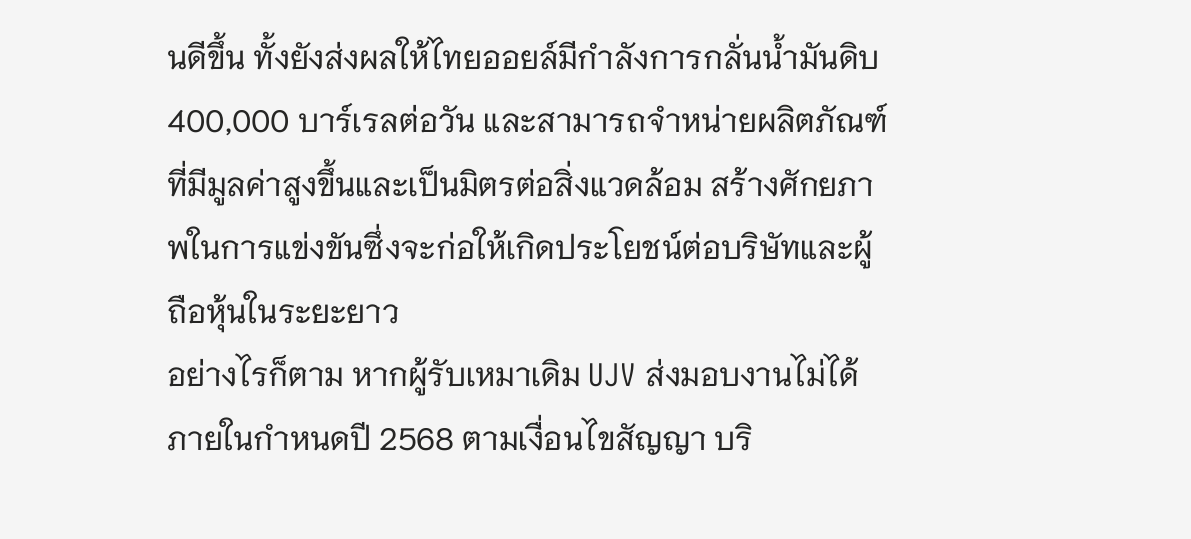นดีขึ้น ทั้งยังส่งผลให้ไทยออยล์มีกำลังการกลั่นน้ำมันดิบ 400,000 บาร์เรลต่อวัน และสามารถจำหน่ายผลิตภัณฑ์ที่มีมูลค่าสูงขึ้นและเป็นมิตรต่อสิ่งแวดล้อม สร้างศักยภาพในการแข่งขันซึ่งจะก่อให้เกิดประโยชน์ต่อบริษัทและผู้ถือหุ้นในระยะยาว
อย่างไรก็ตาม หากผู้รับเหมาเดิม UJV ส่งมอบงานไม่ได้ภายในกำหนดปี 2568 ตามเงื่อนไขสัญญา บริ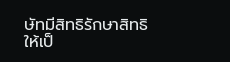ษัทมีสิทธิรักษาสิทธิให้เป็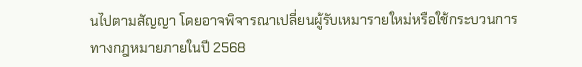นไปตามสัญญา โดยอาจพิจารณาเปลี่ยนผู้รับเหมารายใหม่หรือใช้กระบวนการทางกฎหมายภายในปี 2568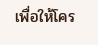เพื่อให้โคร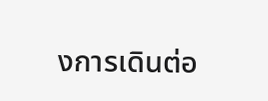งการเดินต่อ